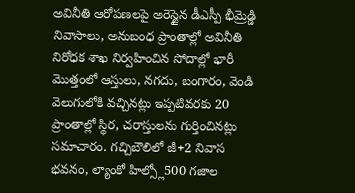అవినీతి ఆరోపణలపై అరెస్టైన డీఎస్పీ భీమ్రెడ్డి నివాసాలు, అనుబంధ ప్రాంతాల్లో అవినీతి నిరోధక శాఖ నిర్వహించిన సోదాల్లో భారీ మొత్తంలో ఆస్తులు, నగదు, బంగారం, వెండి వెలుగులోకి వచ్చినట్లు ఇప్పటివరకు 20 ప్రాంతాల్లో స్థిర, చరాస్తులను గుర్తించినట్లు సమాచారం. గచ్చిబౌలిలో జీ+2 నివాస భవనం, ల్యాంకో హిల్స్లో500 గజాల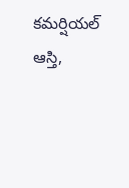కమర్షియల్ ఆస్తి,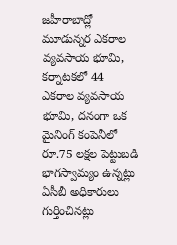జహీరాబాద్లో మూడున్నర ఎకరాల వ్యవసాయ భూమి, కర్నాటకలో 44 ఎకరాల వ్యవసాయ భూమి, దనంగా ఒక మైనింగ్ కంపెనీలో రూ.75 లక్షల పెట్టుబడి భాగస్వామ్యం ఉన్నట్లు ఏసీబీ అధికారులు గుర్తించినట్లు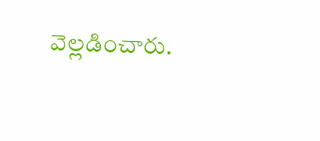వెల్లడించారు.